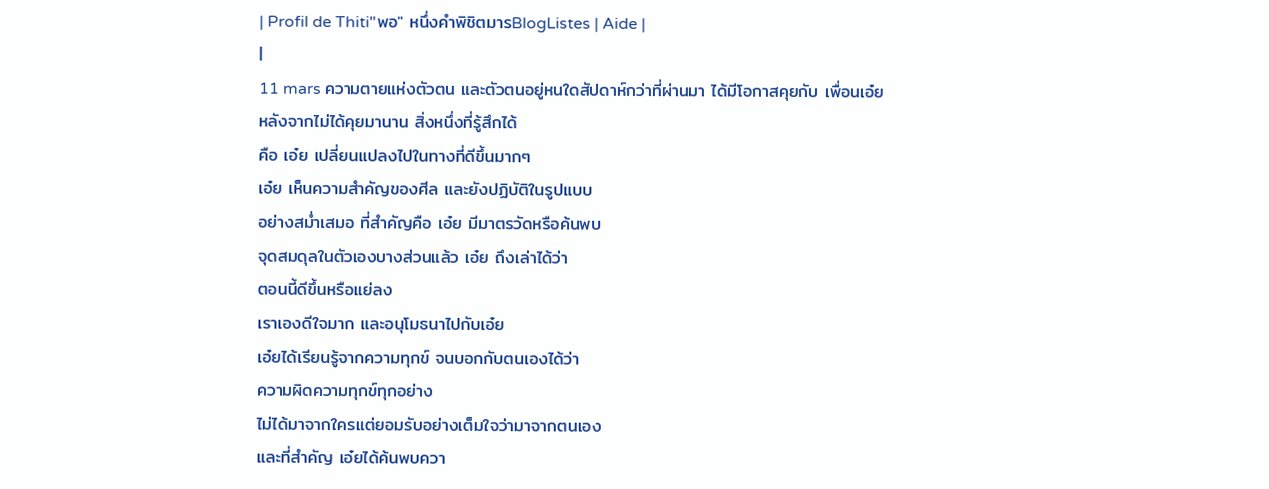| Profil de Thiti"พอ" หนึ่งคำพิชิตมารBlogListes | Aide |
|
11 mars ความตายแห่งตัวตน และตัวตนอยู่หนใดสัปดาห์กว่าที่ผ่านมา ได้มีโอกาสคุยกับ เพื่อนเอ๋ย
หลังจากไม่ได้คุยมานาน สิ่งหนึ่งที่รู้สึกได้
คือ เอ๋ย เปลี่ยนแปลงไปในทางที่ดีขึ้นมากๆ
เอ๋ย เห็นความสำคัญของศีล และยังปฏิบัติในรูปแบบ
อย่างสม่ำเสมอ ที่สำคัญคือ เอ๋ย มีมาตรวัดหรือค้นพบ
จุดสมดุลในตัวเองบางส่วนแล้ว เอ๋ย ถึงเล่าได้ว่า
ตอนนี้ดีขึ้นหรือแย่ลง
เราเองดีใจมาก และอนุโมธนาไปกับเอ๋ย
เอ๋ยได้เรียนรู้จากความทุกข์ จนบอกกับตนเองได้ว่า
ความผิดความทุกข์ทุกอย่าง
ไม่ได้มาจากใครแต่ยอมรับอย่างเต็มใจว่ามาจากตนเอง
และที่สำคัญ เอ๋ยได้ค้นพบควา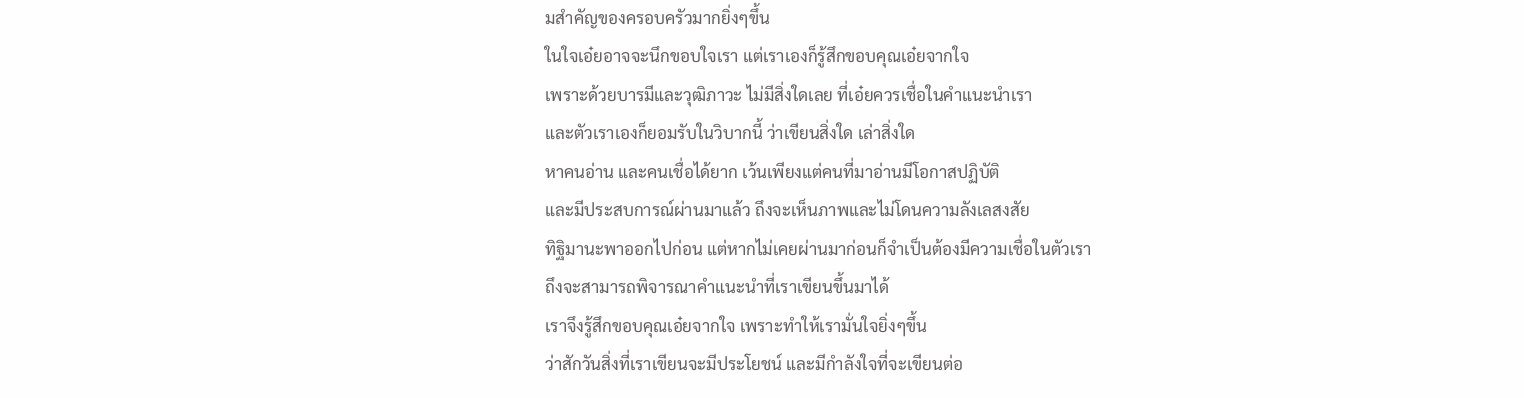มสำคัญของครอบครัวมากยิ่งๆขึ้น
ในใจเอ๋ยอาจจะนึกขอบใจเรา แต่เราเองก็รู้สึกขอบคุณเอ๋ยจากใจ
เพราะด้วยบารมีและวุฒิภาวะ ไม่มีสิ่งใดเลย ที่เอ๋ยควรเชื่อในคำแนะนำเรา
และตัวเราเองก็ยอมรับในวิบากนี้ ว่าเขียนสิ่งใด เล่าสิ่งใด
หาคนอ่าน และคนเชื่อได้ยาก เว้นเพียงแต่คนที่มาอ่านมีโอกาสปฏิบัติ
และมีประสบการณ์ผ่านมาแล้ว ถึงจะเห็นภาพและไม่โดนความลังเลสงสัย
ทิฐิมานะพาออกไปก่อน แต่หากไม่เคยผ่านมาก่อนก็จำเป็นต้องมีความเชื่อในตัวเรา
ถึงจะสามารถพิจารณาคำแนะนำที่เราเขียนขึ้นมาได้
เราจึงรู้สึกขอบคุณเอ๋ยจากใจ เพราะทำให้เรามั่นใจยิ่งๆขึ้น
ว่าสักวันสิ่งที่เราเขียนจะมีประโยชน์ และมีกำลังใจที่จะเขียนต่อ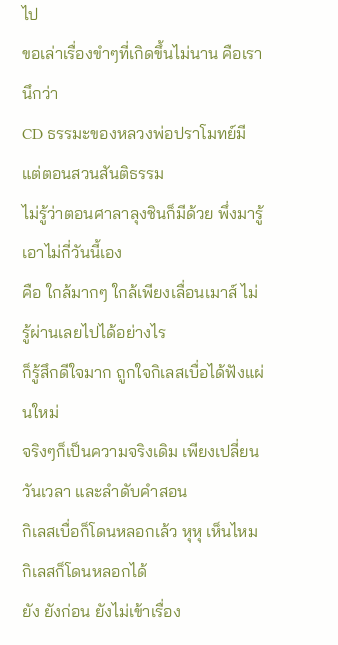ไป
ขอเล่าเรื่องขำๆที่เกิดขึ้นไม่นาน คือเรานึกว่า
CD ธรรมะของหลวงพ่อปราโมทย์มีแต่ตอนสวนสันติธรรม
ไม่รู้ว่าตอนศาลาลุงชินก็มีด้วย พึ่งมารู้เอาไม่กี่วันนี้เอง
คือ ใกล้มากๆ ใกล้เพียงเลื่อนเมาส์ ไม่รู้ผ่านเลยไปได้อย่างไร
ก็รู้สึกดีใจมาก ถูกใจกิเลสเบื่อได้ฟังแผ่นใหม่
จริงๆก็เป็นความจริงเดิม เพียงเปลี่ยนวันเวลา และลำดับคำสอน
กิเลสเบื่อก็โดนหลอกเล้ว หุหุ เห็นไหมกิเลสก็โดนหลอกได้
ยัง ยังก่อน ยังไม่เข้าเรื่อง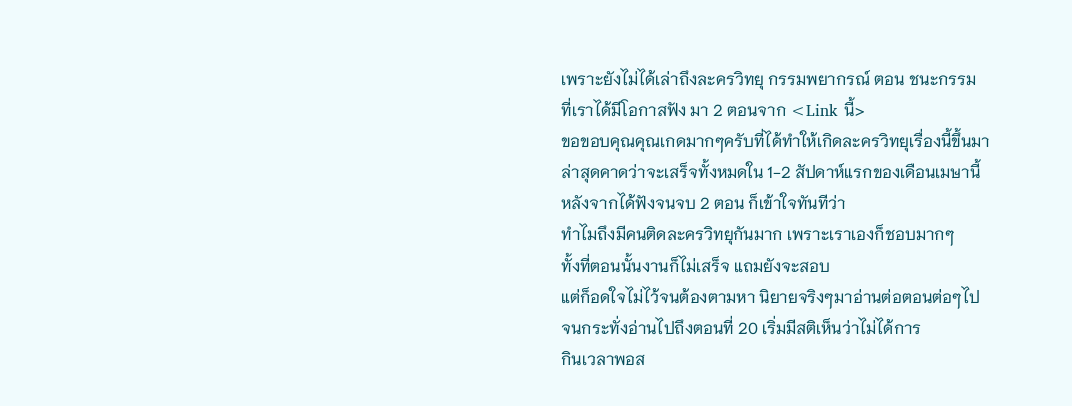เพราะยังไม่ได้เล่าถึงละครวิทยุ กรรมพยากรณ์ ตอน ชนะกรรม
ที่เราได้มีโอกาสฟัง มา 2 ตอนจาก <Link นี้>
ขอขอบคุณคุณเกดมากๆครับที่ได้ทำให้เกิดละครวิทยุเรื่องนี้ขึ้นมา
ล่าสุดคาดว่าจะเสร็จทั้งหมดใน 1-2 สัปดาห์แรกของเดือนเมษานี้
หลังจากได้ฟังจนจบ 2 ตอน ก็เข้าใจทันทีว่า
ทำไมถึงมีคนติดละครวิทยุกันมาก เพราะเราเองก็ชอบมากๆ
ทั้งที่ตอนนั้นงานก็ไม่เสร็จ แถมยังจะสอบ
แต่ก็อดใจไม่ไว้จนต้องตามหา นิยายจริงๆมาอ่านต่อตอนต่อๆไป
จนกระทั่งอ่านไปถึงตอนที่ 20 เริ่มมีสติเห็นว่าไม่ได้การ
กินเวลาพอส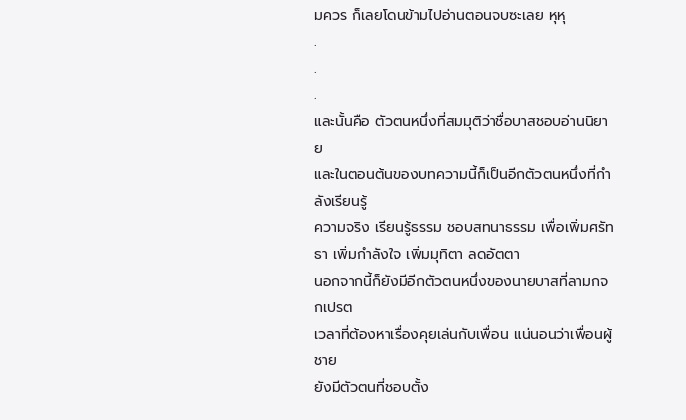มควร ก็เลยโดนข้ามไปอ่านตอนจบซะเลย หุหุ
.
.
.
และนั้นคือ ตัวตนหนึ่งที่สมมุติว่าชื่อบาสชอบอ่านนิยาย
และในตอนต้นของบทความนี้ก็เป็นอีกตัวตนหนึ่งที่กำลังเรียนรู้
ความจริง เรียนรู้ธรรม ชอบสทนาธรรม เพื่อเพิ่มศรัทธา เพิ่มกำลังใจ เพิ่มมุทิตา ลดอัตตา
นอกจากนี้ก็ยังมีอีกตัวตนหนึ่งของนายบาสที่ลามกจกเปรต
เวลาที่ต้องหาเรื่องคุยเล่นกับเพื่อน แน่นอนว่าเพื่อนผู้ชาย
ยังมีตัวตนที่ชอบตั้ง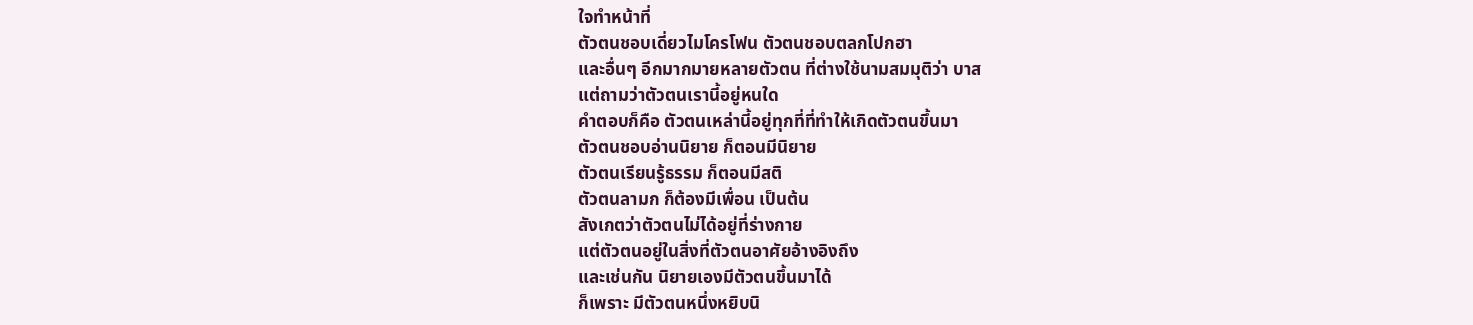ใจทำหน้าที่
ตัวตนชอบเดี่ยวไมโครโฟน ตัวตนชอบตลกโปกฮา
และอื่นๆ อีกมากมายหลายตัวตน ที่ต่างใช้นามสมมุติว่า บาส
แต่ถามว่าตัวตนเรานี้อยู่หนใด
คำตอบก็คือ ตัวตนเหล่านี้อยู่ทุกที่ที่ทำให้เกิดตัวตนขึ้นมา
ตัวตนชอบอ่านนิยาย ก็ตอนมีนิยาย
ตัวตนเรียนรู้ธรรม ก็ตอนมีสติ
ตัวตนลามก ก็ต้องมีเพื่อน เป็นต้น
สังเกตว่าตัวตนไม่ได้อยู่ที่ร่างกาย
แต่ตัวตนอยู่ในสิ่งที่ตัวตนอาศัยอ้างอิงถึง
และเช่นกัน นิยายเองมีตัวตนขึ้นมาได้
ก็เพราะ มีตัวตนหนึ่งหยิบนิ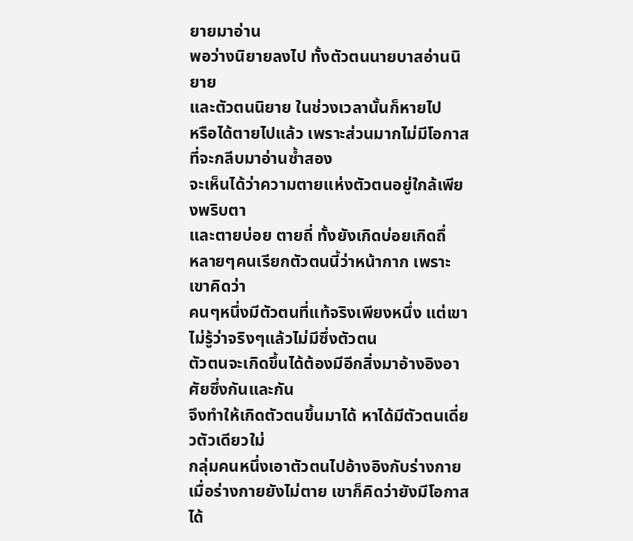ยายมาอ่าน
พอว่างนิยายลงไป ทั้งตัวตนนายบาสอ่านนิยาย
และตัวตนนิยาย ในช่วงเวลานั้นก็หายไป
หรือได้ตายไปแล้ว เพราะส่วนมากไม่มีโอกาสที่จะกลีบมาอ่านซ้ำสอง
จะเห็นได้ว่าความตายแห่งตัวตนอยู่ใกล้เพียงพริบตา
และตายบ่อย ตายถี่ ทั้งยังเกิดบ่อยเกิดถึ่
หลายๆคนเรียกตัวตนนี้ว่าหน้ากาก เพราะเขาคิดว่า
คนๆหนึ่งมีตัวตนที่แท้จริงเพียงหนึ่ง แต่เขาไม่รู้ว่าจริงๆแล้วไม่มีซึ่งตัวตน
ตัวตนจะเกิดขึ้นได้ต้องมีอีกสิ่งมาอ้างอิงอาศัยซึ่งกันและกัน
จึงทำให้เกิดตัวตนขึ้นมาได้ หาได้มีตัวตนเดี่ยวตัวเดียวใม่
กลุ่มคนหนึ่งเอาตัวตนไปอ้างอิงกับร่างกาย
เมื่อร่างกายยังไม่ตาย เขาก็คิดว่ายังมีโอกาสได้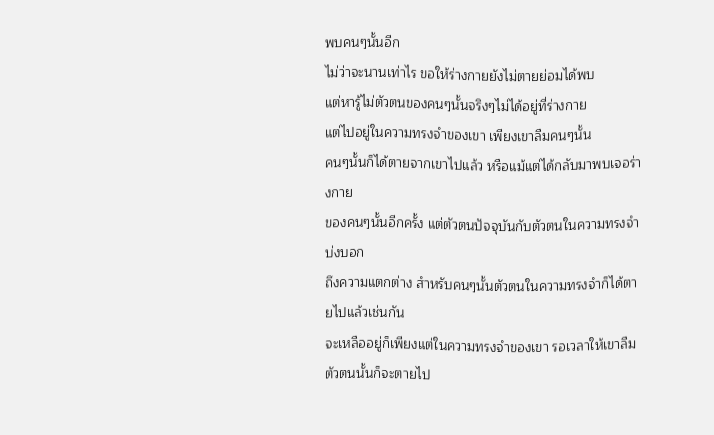พบคนๆนั้นอีก
ไม่ว่าจะนานเท่าไร ขอให้ร่างกายยังไม่ตายย่อมได้พบ
แต่หารู้ไม่ตัวตนของคนๆนั้นจริงๆไม่ได้อยู่ที่ร่างกาย
แต่ไปอยู่ในความทรงจำของเขา เพียงเขาลืมคนๆนั้น
คนๆนั้นก็ได้ตายจากเขาไปแล้ว หรือแม้แต่ได้กลับมาพบเจอร่างกาย
ของคนๆนั้นอีกครั้ง แต่ตัวตนปัจจุบันกับตัวตนในความทรงจำบ่งบอก
ถึงความแตกต่าง สำหรับคนๆนั้นตัวตนในความทรงจำก็ได้ตายไปแล้วเช่นกัน
จะเหลืออยู่ก็เพียงแต่ในความทรงจำของเขา รอเวลาให้เขาลืม ตัวตนนั้นก็จะตายไป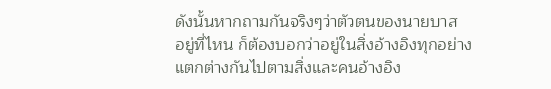ดังนั้นหากถามกันจริงๆว่าตัวตนของนายบาส
อยู่ที่ไหน ก็ต้องบอกว่าอยู่ในสิ่งอ้างอิงทุกอย่าง
แตกต่างกันไปตามสิ่งและคนอ้างอิง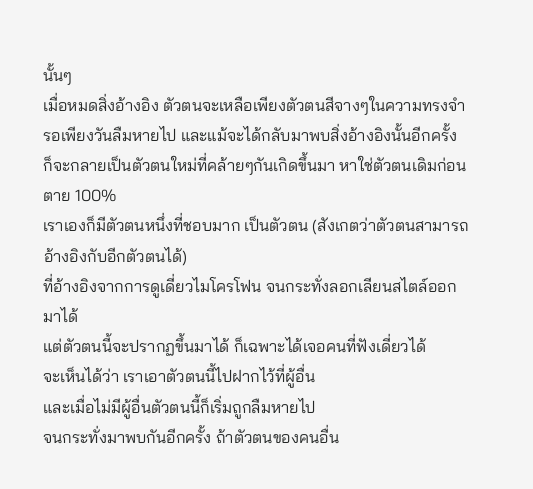นั้นๆ
เมื่อหมดสิ่งอ้างอิง ตัวตนจะเหลือเพียงตัวตนสีจางๆในความทรงจำ
รอเพียงวันลืมหายไป และแม้จะได้กลับมาพบสิ่งอ้างอิงนั้นอีกครั้ง
ก็จะกลายเป็นตัวตนใหม่ที่คล้ายๆกันเกิดขึ้นมา หาใช่ตัวตนเดิมก่อนตาย 100%
เราเองก็มีตัวตนหนึ่งที่ชอบมาก เป็นตัวตน (สังเกตว่าตัวตนสามารถอ้างอิงกับอีกตัวตนได้)
ที่อ้างอิงจากการดูเดี่ยวไมโครโฟน จนกระทั่งลอกเลียนสไตล์ออกมาได้
แต่ตัวตนนี้จะปรากฏขึ้นมาได้ ก็เฉพาะได้เจอคนที่ฟังเดี่ยวได้
จะเห็นได้ว่า เราเอาตัวตนนี้ไปฝากไว้ที่ผู้อื่น
และเมื่อไม่มีผู้อื่นตัวตนนี้ก็เริ่มถูกลืมหายไป
จนกระทั่งมาพบกันอีกครั้ง ถ้าตัวตนของคนอื่น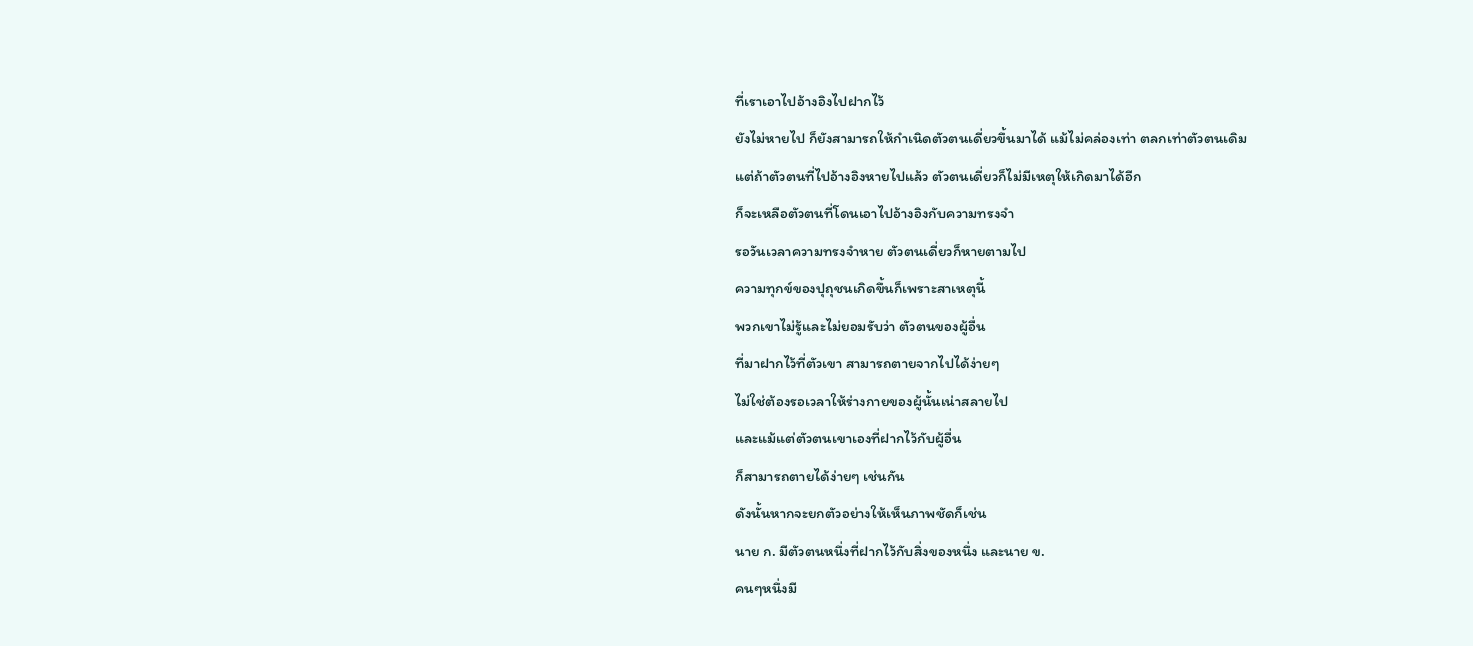ที่เราเอาไปอ้างอิงไปฝากไว้
ยังไม่หายไป ก็ยังสามารถให้กำเนิดตัวตนเดี่ยวขึ้นมาได้ แม้ไม่คล่องเท่า ตลกเท่าตัวตนเดิม
แต่ถ้าตัวตนที่ไปอ้างอิงหายไปแล้ว ตัวตนเดี่ยวก็ไม่มีเหตุให้เกิดมาได้อีก
ก็จะเหลือตัวตนที่โดนเอาไปอ้างอิงกับความทรงจำ
รอวันเวลาความทรงจำหาย ตัวตนเดี่ยวก็หายตามไป
ความทุกข์ของปุถุชนเกิดขึ้นก็เพราะสาเหตุนี้
พวกเขาไม่รู้และไม่ยอมรับว่า ตัวตนของผู้อื่น
ที่มาฝากไว้ที่ตัวเขา สามารถตายจากไปได้ง่ายๆ
ไม่ใช่ต้องรอเวลาให้ร่างกายของผู้นั้นเน่าสลายไป
และแม้แต่ตัวตนเขาเองที่ฝากไว้กับผู้อื่น
ก็สามารถตายได้ง่ายๆ เช่นกัน
ดังนั้นหากจะยกตัวอย่างให้เห็นภาพชัดก็เช่น
นาย ก. มีตัวตนหนึ่งที่ฝากไว้กับสิ่งของหนึ่ง และนาย ข.
คนๆหนึ่งมี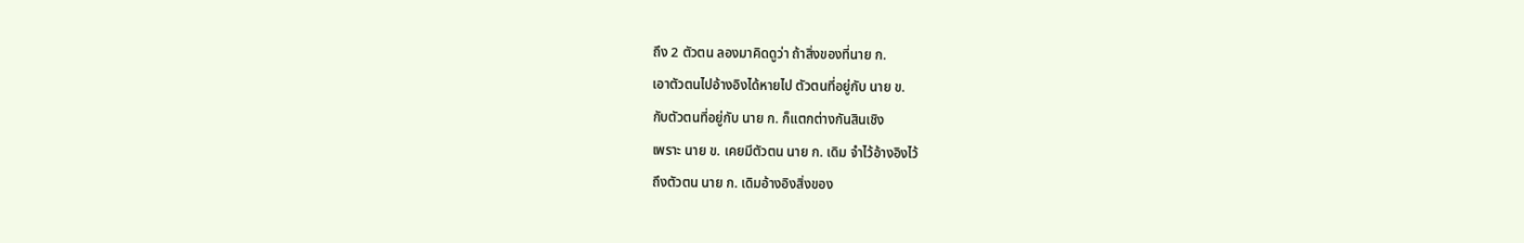ถึง 2 ตัวตน ลองมาคิดดูว่า ถ้าสิ่งของที่นาย ก.
เอาตัวตนไปอ้างอิงได้หายไป ตัวตนที่อยู่กับ นาย ข.
กับตัวตนที่อยู่กับ นาย ก. ก็แตกต่างกันสินเชิง
เพราะ นาย ข. เคยมีตัวตน นาย ก. เดิม จำไว้อ้างอิงไว้
ถึงตัวตน นาย ก. เดิมอ้างอิงสิ่งของ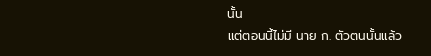นั้น
แต่ตอนนี้ไม่มี นาย ก. ตัวตนนั้นแล้ว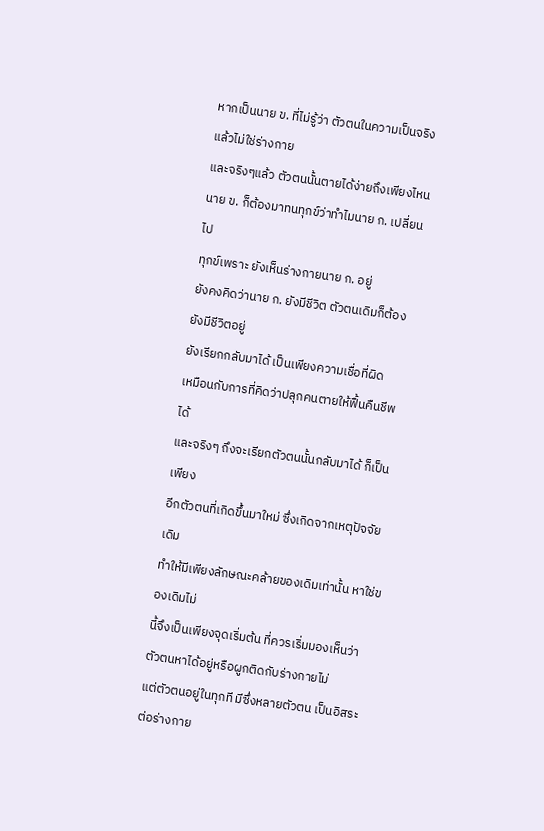หากเป็นนาย ข. ที่ไม่รู้ว่า ตัวตนในความเป็นจริงแล้วไม่ใช่ร่างกาย
และจริงๆแล้ว ตัวตนนั้นตายได้ง่ายถึงเพียงไหน
นาย ข. ก็ต้องมาทนทุกข์ว่าทำไมนาย ก. เปลี่ยนไป
ทุกข์เพราะ ยังเห็นร่างกายนาย ก. อยู่
ยังคงคิดว่านาย ก. ยังมีชีวิต ตัวตนเดิมก็ต้องยังมีชีวิตอยู่
ยังเรียกกลับมาได้ เป็นเพียงความเชื่อที่ผิด
เหมือนกับการที่คิดว่าปลุกคนตายให้ฟื้นคืนชีพได้
และจริงๆ ถึงจะเรียกตัวตนนั้นกลับมาได้ ก็เป็นเพียง
อีกตัวตนที่เกิดขึ้นมาใหม่ ซึ่งเกิดจากเหตุปัจจัยเดิม
ทำให้มีเพียงลักษณะคล้ายของเดิมเท่านั้น หาใช่ของเดิมไม่
นี้จึงเป็นเพียงจุดเริ่มต้น ที่ควรเริ่มมองเห็นว่า
ตัวตนหาได้อยู่หรือผูกติดกับร่างกายไม่
แต่ตัวตนอยู่ในทุกที มีซึ่งหลายตัวตน เป็นอิสระต่อร่างกาย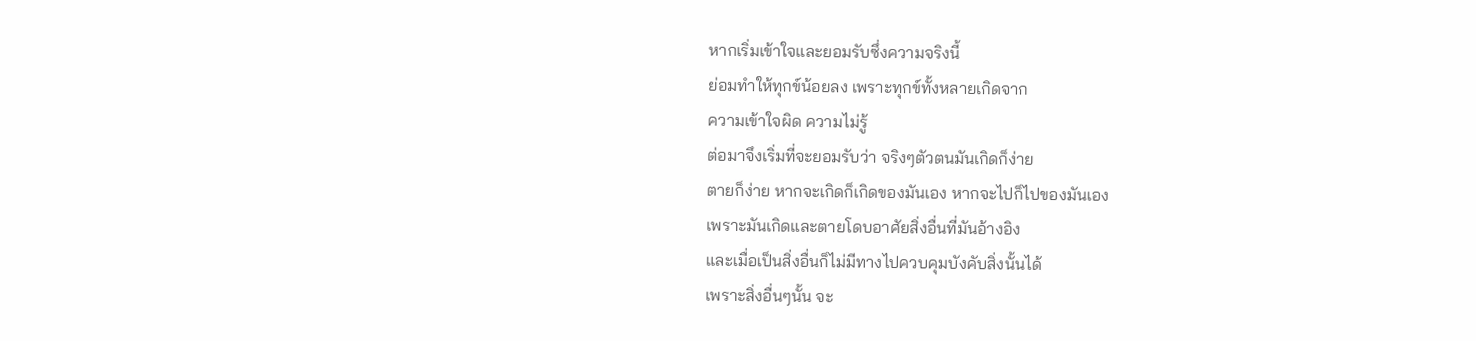หากเริ่มเข้าใจและยอมรับซึ่งความจริงนี้
ย่อมทำให้ทุกข์น้อยลง เพราะทุกข์ทั้งหลายเกิดจาก
ความเข้าใจผิด ความไม่รู้
ต่อมาจึงเริ่มที่จะยอมรับว่า จริงๆตัวตนมันเกิดก็ง่าย
ตายก็ง่าย หากจะเกิดก็เกิดของมันเอง หากจะไปก็ไปของมันเอง
เพราะมันเกิดและตายโดบอาศัยสิ่งอื่นที่มันอ้างอิง
และเมื่อเป็นสิ่งอื่นก็ไม่มีทางไปควบคุมบังคับสิ่งนั้นได้
เพราะสิ่งอื่นๆนั้น จะ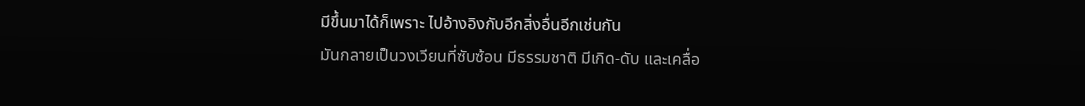มีขึ้นมาได้ก็เพราะ ไปอ้างอิงกับอีกสิ่งอื่นอีกเช่นกัน
มันกลายเป็นวงเวียนที่ซับซ้อน มีธรรมชาติ มีเกิด-ดับ และเคลื่อ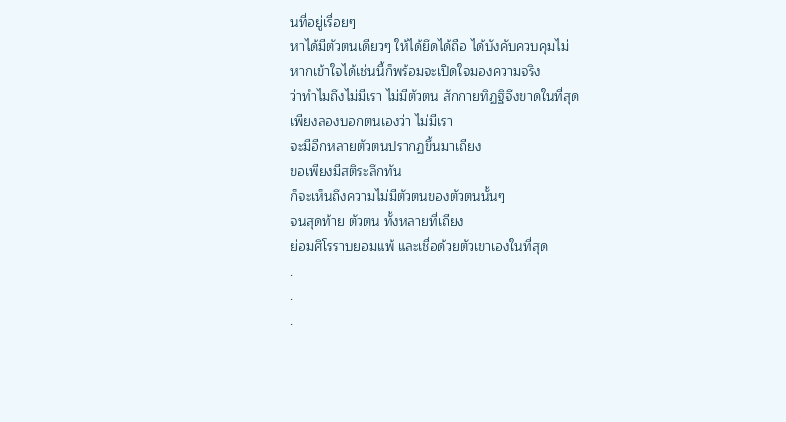นที่อยู่เรื่อยๆ
หาได้มีตัวตนเดียวๆ ให้ได้ยึดได้ถือ ได้บังคับควบคุมไม่
หากเข้าใจได้เช่นนี้ก็พร้อมจะเปิดใจมองความจริง
ว่าทำไมถึงไม่มีเรา ไม่มีตัวตน สักกายทิฏฐิจึงขาดในที่สุด
เพียงลองบอกตนเองว่า ไม่มีเรา
จะมีอีกหลายตัวตนปรากฏขึ้นมาเถียง
ขอเพียงมีสติระลึกทัน
ก็จะเห็นถึงความไม่มีตัวตนของตัวตนนั้นๆ
จนสุดท้าย ตัวตน ทั้งหลายที่เถียง
ย่อมศิโรราบยอมแพ้ และเชื่อด้วยตัวเขาเองในที่สุด
.
.
.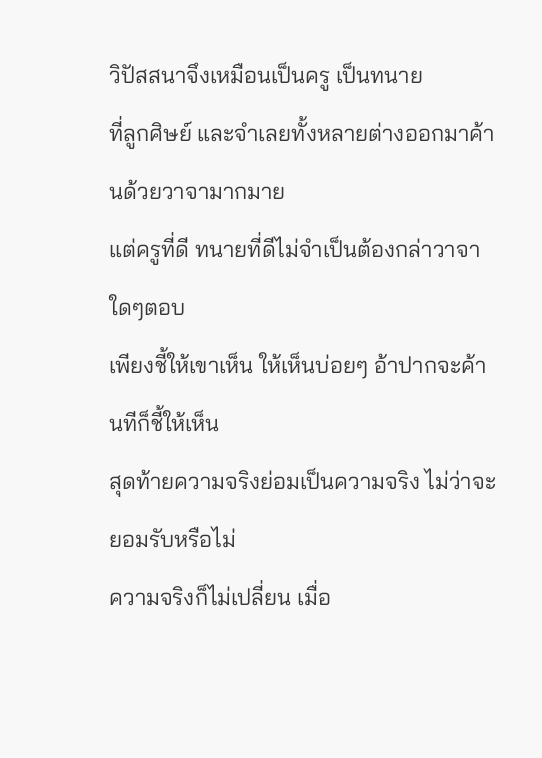วิปัสสนาจึงเหมือนเป็นครู เป็นทนาย
ที่ลูกศิษย์ และจำเลยทั้งหลายต่างออกมาค้านด้วยวาจามากมาย
แต่ครูที่ดี ทนายที่ดีไม่จำเป็นต้องกล่าวาจาใดๆตอบ
เพียงชี้ให้เขาเห็น ให้เห็นบ่อยๆ อ้าปากจะค้านทีก็ชี้ให้เห็น
สุดท้ายความจริงย่อมเป็นความจริง ไม่ว่าจะยอมรับหรือไม่
ความจริงก็ไม่เปลี่ยน เมื่อ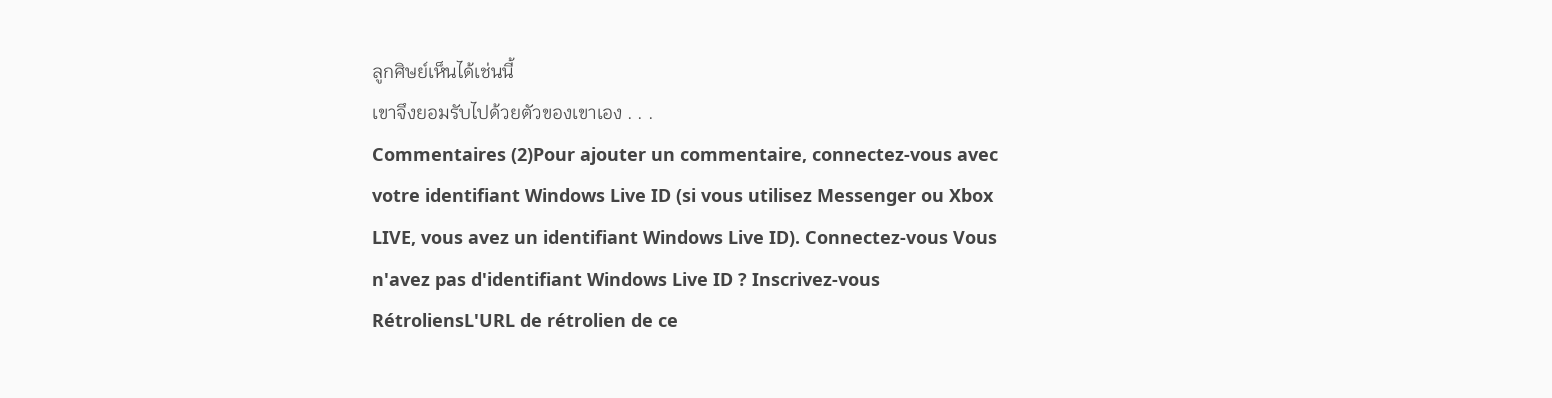ลูกศิษย์เห็นได้เช่นนี้
เขาจึงยอมรับไปด้วยตัวของเขาเอง . . .
Commentaires (2)Pour ajouter un commentaire, connectez-vous avec votre identifiant Windows Live ID (si vous utilisez Messenger ou Xbox LIVE, vous avez un identifiant Windows Live ID). Connectez-vous Vous n'avez pas d'identifiant Windows Live ID ? Inscrivez-vous
RétroliensL'URL de rétrolien de ce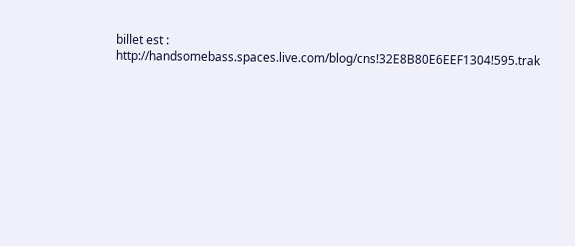billet est : http://handsomebass.spaces.live.com/blog/cns!32E8B80E6EEF1304!595.trak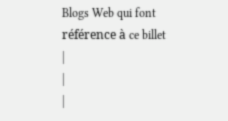Blogs Web qui font référence à ce billet
|
|
|